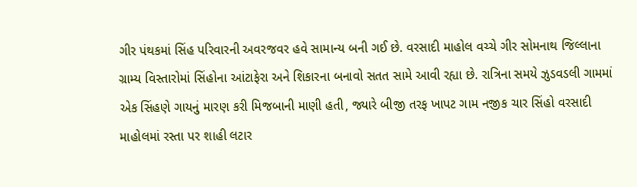ગીર પંથકમાં સિંહ પરિવારની અવરજવર હવે સામાન્ય બની ગઈ છે. વરસાદી માહોલ વચ્ચે ગીર સોમનાથ જિલ્લાના ગ્રામ્ય વિસ્તારોમાં સિંહોના આંટાફેરા અને શિકારના બનાવો સતત સામે આવી રહ્યા છે. રાત્રિના સમયે ઝુડવડલી ગામમાં એક સિંહણે ગાયનું મારણ કરી મિજબાની માણી હતી, જ્યારે બીજી તરફ ખાપટ ગામ નજીક ચાર સિંહો વરસાદી માહોલમાં રસ્તા પર શાહી લટાર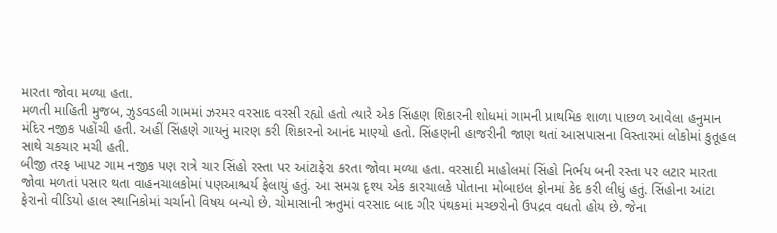મારતા જોવા મળ્યા હતા.
મળતી માહિતી મુજબ, ઝુડવડલી ગામમાં ઝરમર વરસાદ વરસી રહ્યો હતો ત્યારે એક સિંહણ શિકારની શોધમાં ગામની પ્રાથમિક શાળા પાછળ આવેલા હનુમાન મંદિર નજીક પહોંચી હતી. અહીં સિંહણે ગાયનું મારણ કરી શિકારનો આનંદ માણ્યો હતો. સિંહણની હાજરીની જાણ થતાં આસપાસના વિસ્તારમાં લોકોમાં કુતૂહલ સાથે ચકચાર મચી હતી.
બીજી તરફ ખાપટ ગામ નજીક પણ રાત્રે ચાર સિંહો રસ્તા પર આંટાફેરા કરતા જોવા મળ્યા હતા. વરસાદી માહોલમાં સિંહો નિર્ભય બની રસ્તા પર લટાર મારતા જોવા મળતાં પસાર થતા વાહનચાલકોમાં પણઆશ્ચર્ય ફેલાયું હતું. આ સમગ્ર દૃશ્ય એક કારચાલકે પોતાના મોબાઇલ ફોનમાં કેદ કરી લીધું હતું. સિંહોના આંટા ફેરાનો વીડિયો હાલ સ્થાનિકોમાં ચર્ચાનો વિષય બન્યો છે. ચોમાસાની ઋતુમાં વરસાદ બાદ ગીર પંથકમાં મચ્છરોનો ઉપદ્રવ વધતો હોય છે. જેના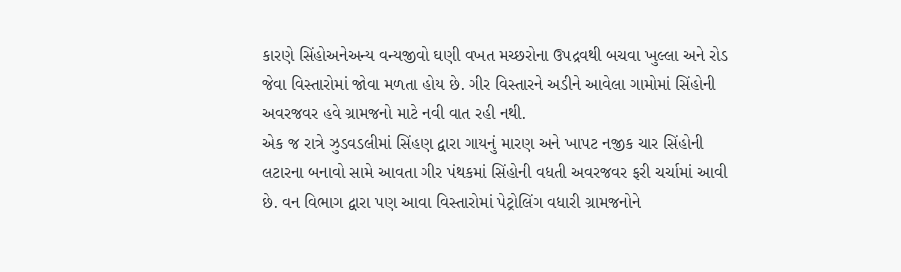કારણે સિંહોઅનેઅન્ય વન્યજીવો ઘણી વખત મચ્છરોના ઉપદ્રવથી બચવા ખુલ્લા અને રોડ જેવા વિસ્તારોમાં જોવા મળતા હોય છે. ગીર વિસ્તારને અડીને આવેલા ગામોમાં સિંહોની અવરજવર હવે ગ્રામજનો માટે નવી વાત રહી નથી.
એક જ રાત્રે ઝુડવડલીમાં સિંહણ દ્વારા ગાયનું મારણ અને ખાપટ નજીક ચાર સિંહોની લટારના બનાવો સામે આવતા ગીર પંથકમાં સિંહોની વધતી અવરજવર ફરી ચર્ચામાં આવી છે. વન વિભાગ દ્વારા પણ આવા વિસ્તારોમાં પેટ્રોલિંગ વધારી ગ્રામજનોને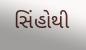સિંહોથી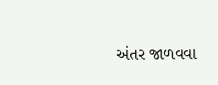અંતર જાળવવા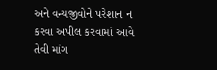અને વન્યજીવોને પરેશાન ન કરવા અપીલ કરવામાં આવે તેવી માંગ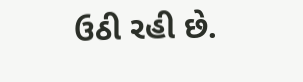ઉઠી રહી છે.